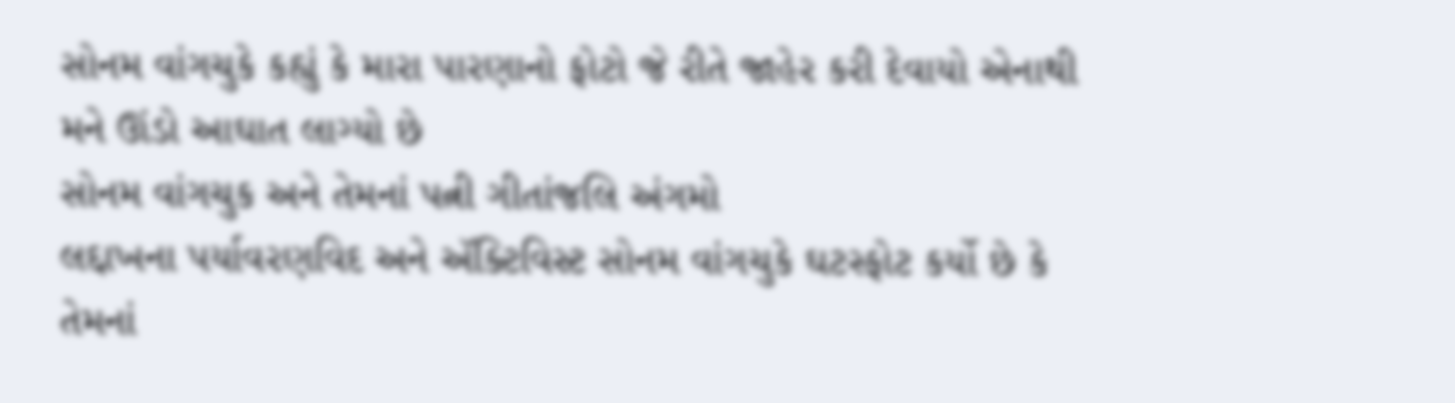સોનમ વાંગચુકે કહ્યું કે મારા પારણાનો ફોટો જે રીતે જાહેર કરી દેવાયો એનાથી મને ઊંડો આઘાત લાગ્યો છે
સોનમ વાંગચુક અને તેમનાં પત્ની ગીતાંજલિ અંગમો
લદ્દાખના પર્યાવરણવિદ અને ઍક્ટિવિસ્ટ સોનમ વાંગચુકે ઘટસ્ફોટ કર્યો છે કે તેમનાં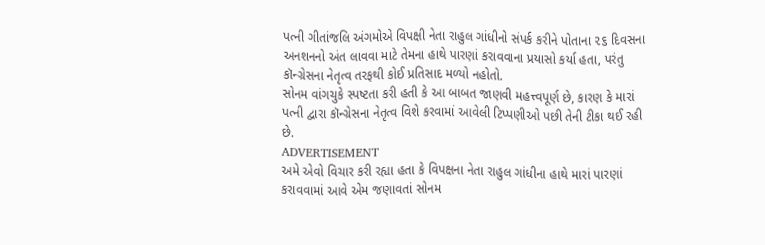પત્ની ગીતાંજલિ અંગમોએ વિપક્ષી નેતા રાહુલ ગાંધીનો સંપર્ક કરીને પોતાના ૨૬ દિવસના અનશનનો અંત લાવવા માટે તેમના હાથે પારણાં કરાવવાના પ્રયાસો કર્યા હતા, પરંતુ કૉન્ગ્રેસના નેતૃત્વ તરફથી કોઈ પ્રતિસાદ મળ્યો નહોતો.
સોનમ વાંગચુકે સ્પષ્ટતા કરી હતી કે આ બાબત જાણવી મહત્ત્વપૂર્ણ છે, કારણ કે મારાં પત્ની દ્વારા કૉન્ગ્રેસના નેતૃત્વ વિશે કરવામાં આવેલી ટિપ્પણીઓ પછી તેની ટીકા થઈ રહી છે.
ADVERTISEMENT
અમે એવો વિચાર કરી રહ્યા હતા કે વિપક્ષના નેતા રાહુલ ગાંધીના હાથે મારાં પારણાં કરાવવામાં આવે એમ જણાવતાં સોનમ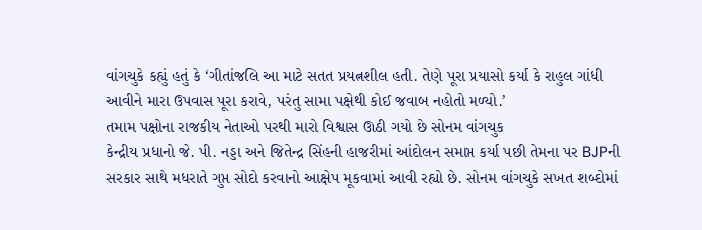વાંગચુકે કહ્યું હતું કે ‘ગીતાંજલિ આ માટે સતત પ્રયત્નશીલ હતી. તેણે પૂરા પ્રયાસો કર્યા કે રાહુલ ગાંધી આવીને મારા ઉપવાસ પૂરા કરાવે, પરંતુ સામા પક્ષેથી કોઈ જવાબ નહોતો મળ્યો.’
તમામ પક્ષોના રાજકીય નેતાઓ પરથી મારો વિશ્વાસ ઊઠી ગયો છે સોનમ વાંગચુક
કેન્દ્રીય પ્રધાનો જે. પી. નડ્ડા અને જિતેન્દ્ર સિંહની હાજરીમાં આંદોલન સમાપ્ત કર્યા પછી તેમના પર BJPની સરકાર સાથે મધરાતે ગુપ્ત સોદો કરવાનો આક્ષેપ મૂકવામાં આવી રહ્યો છે. સોનમ વાંગચુકે સખત શબ્દોમાં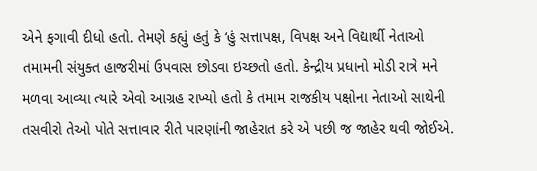એને ફગાવી દીધો હતો. તેમણે કહ્યું હતું કે ‘હું સત્તાપક્ષ, વિપક્ષ અને વિદ્યાર્થી નેતાઓ તમામની સંયુક્ત હાજરીમાં ઉપવાસ છોડવા ઇચ્છતો હતો. કેન્દ્રીય પ્રધાનો મોડી રાત્રે મને મળવા આવ્યા ત્યારે એવો આગ્રહ રાખ્યો હતો કે તમામ રાજકીય પક્ષોના નેતાઓ સાથેની તસવીરો તેઓ પોતે સત્તાવાર રીતે પારણાંની જાહેરાત કરે એ પછી જ જાહેર થવી જોઈએ.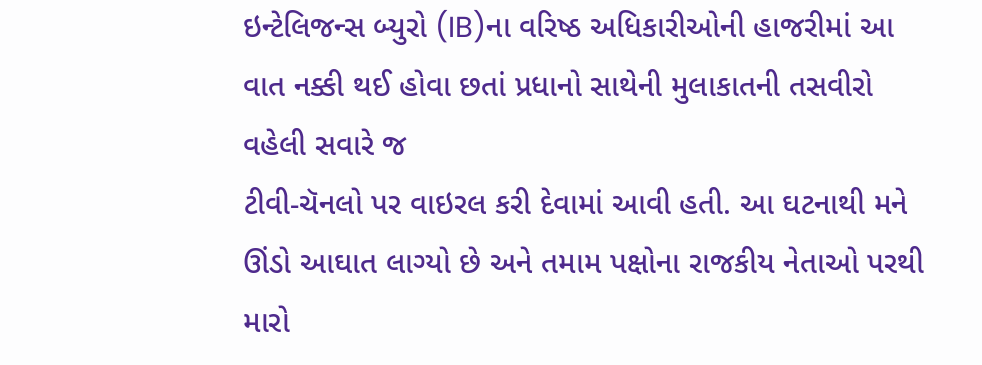ઇન્ટેલિજન્સ બ્યુરો (IB)ના વરિષ્ઠ અધિકારીઓની હાજરીમાં આ વાત નક્કી થઈ હોવા છતાં પ્રધાનો સાથેની મુલાકાતની તસવીરો વહેલી સવારે જ
ટીવી-ચૅનલો પર વાઇરલ કરી દેવામાં આવી હતી. આ ઘટનાથી મને ઊંડો આઘાત લાગ્યો છે અને તમામ પક્ષોના રાજકીય નેતાઓ પરથી મારો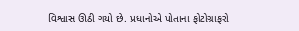વિશ્વાસ ઊઠી ગયો છે. પ્રધાનોએ પોતાના ફોટોગ્રાફરો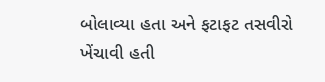બોલાવ્યા હતા અને ફટાફટ તસવીરો ખેંચાવી હતી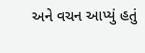અને વચન આપ્યું હતું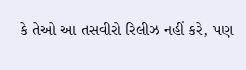કે તેઓ આ તસવીરો રિલીઝ નહીં કરે, પણ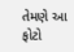તેમણે આ ફોટો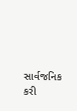સાર્વજનિક કરી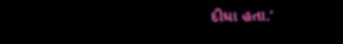દીધા હતા.’